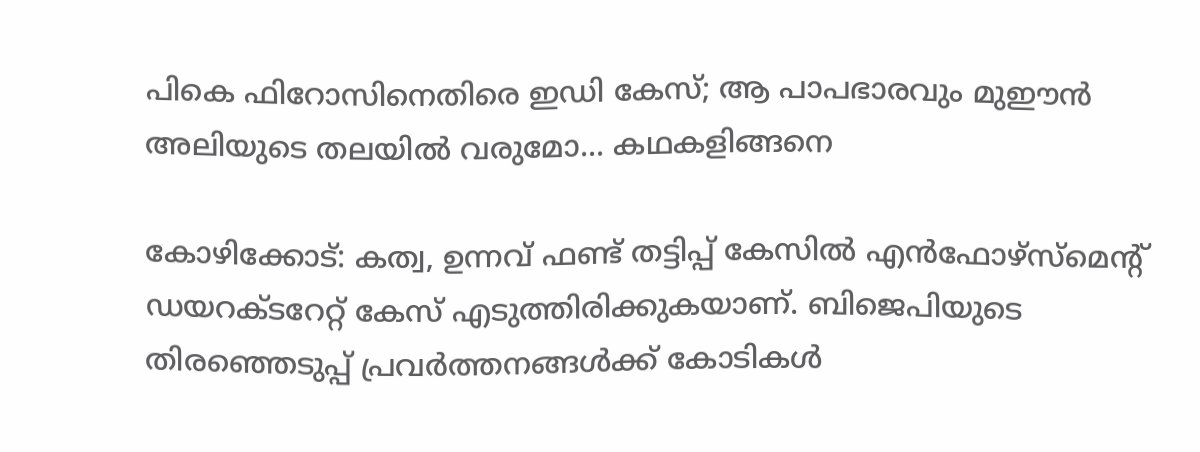പികെ ഫിറോസിനെതിരെ ഇഡി കേസ്; ആ പാപഭാരവും മുഈന്‍ അലിയുടെ തലയില്‍ വരുമോ... കഥകളിങ്ങനെ

കോഴിക്കോട്: കത്വ, ഉന്നവ് ഫണ്ട് തട്ടിപ്പ് കേസില്‍ എന്‍ഫോഴ്‌സ്‌മെന്റ് ഡയറക്ടറേറ്റ് കേസ് എടുത്തിരിക്കുകയാണ്. ബിജെപിയുടെ തിരഞ്ഞെടുപ്പ് പ്രവര്‍ത്തനങ്ങള്‍ക്ക് കോടികള്‍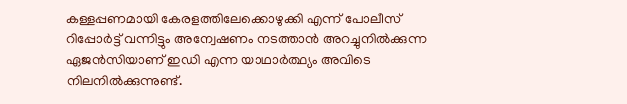കള്ളപ്പണമായി കേരളത്തിലേക്കൊഴുക്കി എന്ന് പോലീസ് റിപ്പോര്‍ട്ട് വന്നിട്ടും അന്വേഷണം നടത്താന്‍ അറച്ചുനില്‍ക്കുന്ന ഏജന്‍സിയാണ് ഇഡി എന്ന യാഥാര്‍ത്ഥ്യം അവിടെ നിലനില്‍ക്കുന്നുണ്ട്.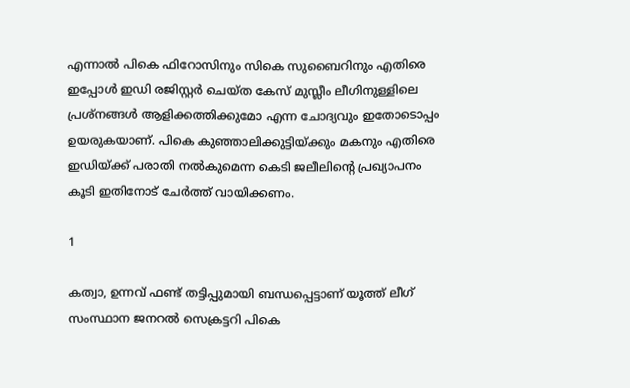എന്നാല്‍ പികെ ഫിറോസിനും സികെ സുബൈറിനും എതിരെ ഇപ്പോള്‍ ഇഡി രജിസ്റ്റര്‍ ചെയ്ത കേസ് മുസ്ലീം ലീഗിനുള്ളിലെ പ്രശ്‌നങ്ങള്‍ ആളിക്കത്തിക്കുമോ എന്ന ചോദ്യവും ഇതോടൊപ്പം ഉയരുകയാണ്. പികെ കുഞ്ഞാലിക്കുട്ടിയ്ക്കും മകനും എതിരെ ഇഡിയ്ക്ക് പരാതി നല്‍കുമെന്ന കെടി ജലീലിന്റെ പ്രഖ്യാപനം കൂടി ഇതിനോട് ചേര്‍ത്ത് വായിക്കണം.

1

കത്വാ, ഉന്നവ് ഫണ്ട് തട്ടിപ്പുമായി ബന്ധപ്പെട്ടാണ് യൂത്ത് ലീഗ് സംസ്ഥാന ജനറല്‍ സെക്രട്ടറി പികെ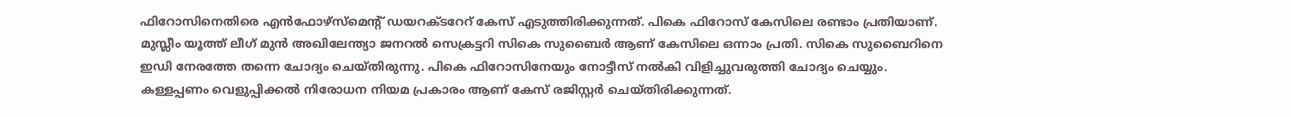ഫിറോസിനെതിരെ എന്‍ഫോഴ്‌സ്‌മെന്റ് ഡയറക്ടറേറ് കേസ് എടുത്തിരിക്കുന്നത്. പികെ ഫിറോസ് കേസിലെ രണ്ടാം പ്രതിയാണ്. മുസ്ലീം യൂത്ത് ലീഗ് മുന്‍ അഖിലേന്ത്യാ ജനറൽ സെക്രട്ടറി സികെ സുബൈര്‍ ആണ് കേസിലെ ഒന്നാം പ്രതി. സികെ സുബൈറിനെ ഇഡി നേരത്തേ തന്നെ ചോദ്യം ചെയ്തിരുന്നു. പികെ ഫിറോസിനേയും നോട്ടീസ് നല്‍കി വിളിച്ചുവരുത്തി ചോദ്യം ചെയ്യും. കള്ളപ്പണം വെളുപ്പിക്കല്‍ നിരോധന നിയമ പ്രകാരം ആണ് കേസ് രജിസ്റ്റര്‍ ചെയ്തിരിക്കുന്നത്.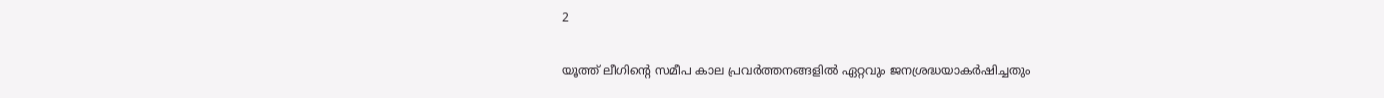2

യൂത്ത് ലീഗിന്റെ സമീപ കാല പ്രവര്‍ത്തനങ്ങളില്‍ ഏറ്റവും ജനശ്രദ്ധയാകര്‍ഷിച്ചതും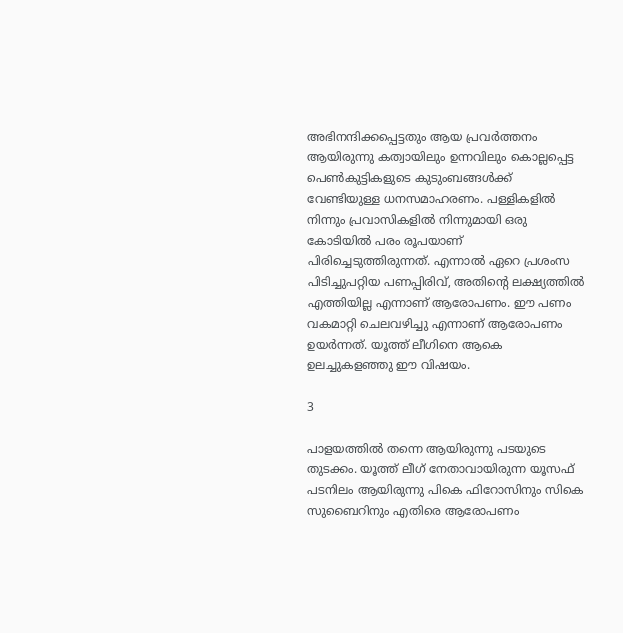അഭിനന്ദിക്കപ്പെട്ടതും ആയ പ്രവര്‍ത്തനം ആയിരുന്നു കത്വായിലും ഉന്നവിലും കൊല്ലപ്പെട്ട പെണ്‍കുട്ടികളുടെ കുടുംബങ്ങള്‍ക്ക് വേണ്ടിയുള്ള ധനസമാഹരണം. പള്ളികളില്‍ നിന്നും പ്രവാസികളില്‍ നിന്നുമായി ഒരു കോടിയില്‍ പരം രൂപയാണ് പിരിച്ചെടുത്തിരുന്നത്. എന്നാല്‍ ഏറെ പ്രശംസ പിടിച്ചുപറ്റിയ പണപ്പിരിവ്, അതിന്റെ ലക്ഷ്യത്തില്‍ എത്തിയില്ല എന്നാണ് ആരോപണം. ഈ പണം വകമാറ്റി ചെലവഴിച്ചു എന്നാണ് ആരോപണം ഉയര്‍ന്നത്. യൂത്ത് ലീഗിനെ ആകെ ഉലച്ചുകളഞ്ഞു ഈ വിഷയം.

3

പാളയത്തില്‍ തന്നെ ആയിരുന്നു പടയുടെ തുടക്കം. യൂത്ത് ലീഗ് നേതാവായിരുന്ന യൂസഫ് പടനിലം ആയിരുന്നു പികെ ഫിറോസിനും സികെ സുബൈറിനും എതിരെ ആരോപണം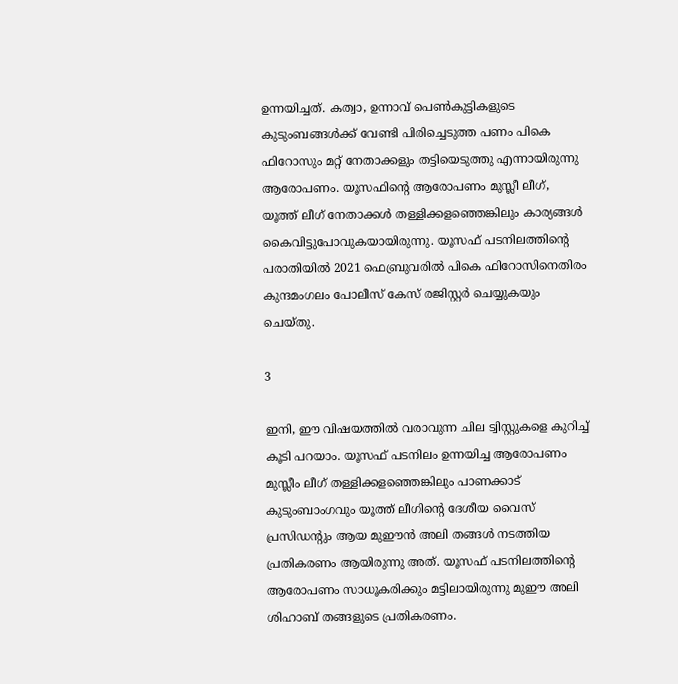ഉന്നയിച്ചത്. കത്വാ, ഉന്നാവ് പെണ്‍കുട്ടികളുടെ കുടുംബങ്ങള്‍ക്ക് വേണ്ടി പിരിച്ചെടുത്ത പണം പികെ ഫിറോസും മറ്റ് നേതാക്കളും തട്ടിയെടുത്തു എന്നായിരുന്നു ആരോപണം. യൂസഫിന്റെ ആരോപണം മുസ്ലീ ലീഗ്, യൂത്ത് ലീഗ് നേതാക്കള്‍ തള്ളിക്കളഞ്ഞെങ്കിലും കാര്യങ്ങള്‍ കൈവിട്ടുപോവുകയായിരുന്നു. യൂസഫ് പടനിലത്തിന്റെ പരാതിയില്‍ 2021 ഫെബ്രുവരില്‍ പികെ ഫിറോസിനെതിരം കുന്ദമംഗലം പോലീസ് കേസ് രജിസ്റ്റര്‍ ചെയ്യുകയും ചെയ്തു.

3

ഇനി, ഈ വിഷയത്തില്‍ വരാവുന്ന ചില ട്വിസ്റ്റുകളെ കുറിച്ച് കൂടി പറയാം. യൂസഫ് പടനിലം ഉന്നയിച്ച ആരോപണം മുസ്ലീം ലീഗ് തള്ളിക്കളഞ്ഞെങ്കിലും പാണക്കാട് കുടുംബാംഗവും യൂത്ത് ലീഗിന്റെ ദേശീയ വൈസ് പ്രസിഡന്റും ആയ മുഈന്‍ അലി തങ്ങള്‍ നടത്തിയ പ്രതികരണം ആയിരുന്നു അത്. യൂസഫ് പടനിലത്തിന്റെ ആരോപണം സാധൂകരിക്കും മട്ടിലായിരുന്നു മുഈ അലി ശിഹാബ് തങ്ങളുടെ പ്രതികരണം.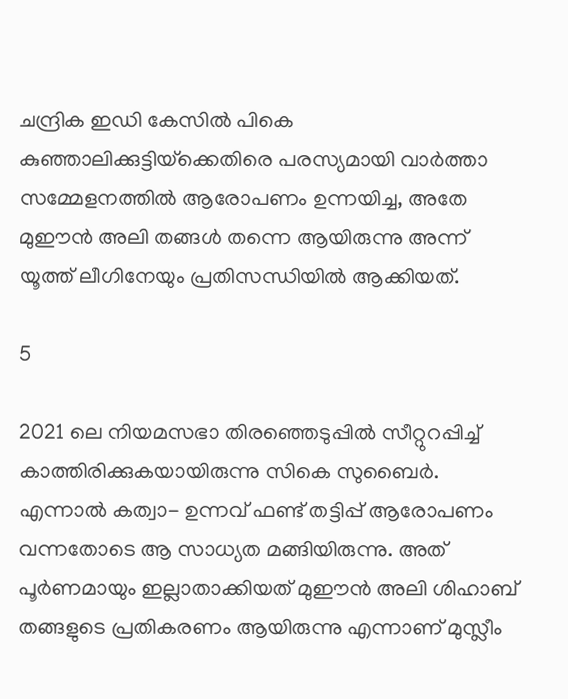ചന്ദ്രിക ഇഡി കേസില്‍ പികെ കുഞ്ഞാലിക്കുട്ടിയ്‌ക്കെതിരെ പരസ്യമായി വാര്‍ത്താ സമ്മേളനത്തില്‍ ആരോപണം ഉന്നയിച്ച, അതേ മുഈന്‍ അലി തങ്ങള്‍ തന്നെ ആയിരുന്നു അന്ന് യൂത്ത് ലീഗിനേയും പ്രതിസന്ധിയില്‍ ആക്കിയത്.

5

2021 ലെ നിയമസഭാ തിരഞ്ഞെടുപ്പില്‍ സീറ്റുറപ്പിച്ച് കാത്തിരിക്കുകയായിരുന്നു സികെ സുബൈര്‍. എന്നാല്‍ കത്വാ- ഉന്നവ് ഫണ്ട് തട്ടിപ്പ് ആരോപണം വന്നതോടെ ആ സാധ്യത മങ്ങിയിരുന്നു. അത് പൂര്‍ണമായും ഇല്ലാതാക്കിയത് മുഈന്‍ അലി ശിഹാബ് തങ്ങളുടെ പ്രതികരണം ആയിരുന്നു എന്നാണ് മുസ്ലീം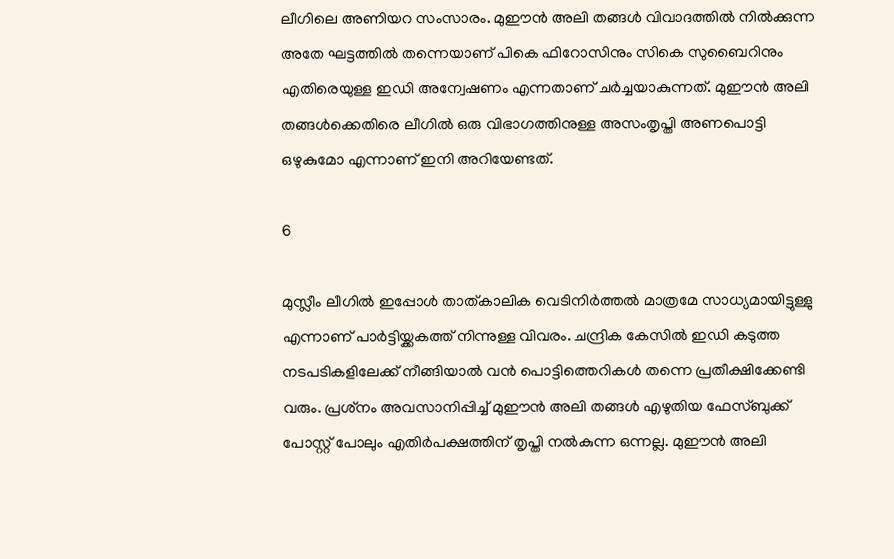ലീഗിലെ അണിയറ സംസാരം. മുഈന്‍ അലി തങ്ങള്‍ വിവാദത്തില്‍ നില്‍ക്കുന്ന അതേ ഘട്ടത്തില്‍ തന്നെയാണ് പികെ ഫിറോസിനും സികെ സുബൈറിനും എതിരെയുള്ള ഇഡി അന്വേഷണം എന്നതാണ് ചര്‍ച്ചയാകുന്നത്. മുഈന്‍ അലി തങ്ങള്‍ക്കെതിരെ ലീഗില്‍ ഒരു വിഭാഗത്തിനുള്ള അസംതൃപ്തി അണപൊട്ടി ഒഴുകുമോ എന്നാണ് ഇനി അറിയേണ്ടത്.

6

മുസ്ലീം ലീഗില്‍ ഇപ്പോള്‍ താത്കാലിക വെടിനിര്‍ത്തല്‍ മാത്രമേ സാധ്യമായിട്ടുള്ളു എന്നാണ് പാര്‍ട്ടിയ്ക്കകത്ത് നിന്നുള്ള വിവരം. ചന്ദ്രിക കേസില്‍ ഇഡി കടുത്ത നടപടികളിലേക്ക് നീങ്ങിയാല്‍ വന്‍ പൊട്ടിത്തെറികള്‍ തന്നെ പ്രതീക്ഷിക്കേണ്ടി വരും. പ്രശ്‌നം അവസാനിപ്പിച്ച് മുഈന്‍ അലി തങ്ങള്‍ എഴുതിയ ഫേസ്ബുക്ക് പോസ്റ്റ് പോലും എതിര്‍പക്ഷത്തിന് തൃപ്തി നല്‍കുന്ന ഒന്നല്ല. മുഈന്‍ അലി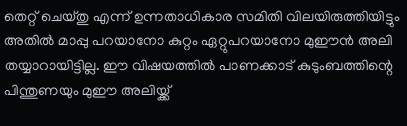തെറ്റ് ചെയ്തു എന്ന് ഉന്നതാധികാര സമിതി വിലയിരുത്തിയിട്ടും അതില്‍ മാപ്പു പറയാനോ കുറ്റം ഏറ്റുപറയാനോ മുഈന്‍ അലി തയ്യാറായിട്ടില്ല. ഈ വിഷയത്തില്‍ പാണക്കാട് കുടുംബത്തിന്റെ പിന്തുണയും മുഈ അലിയ്ക്ക്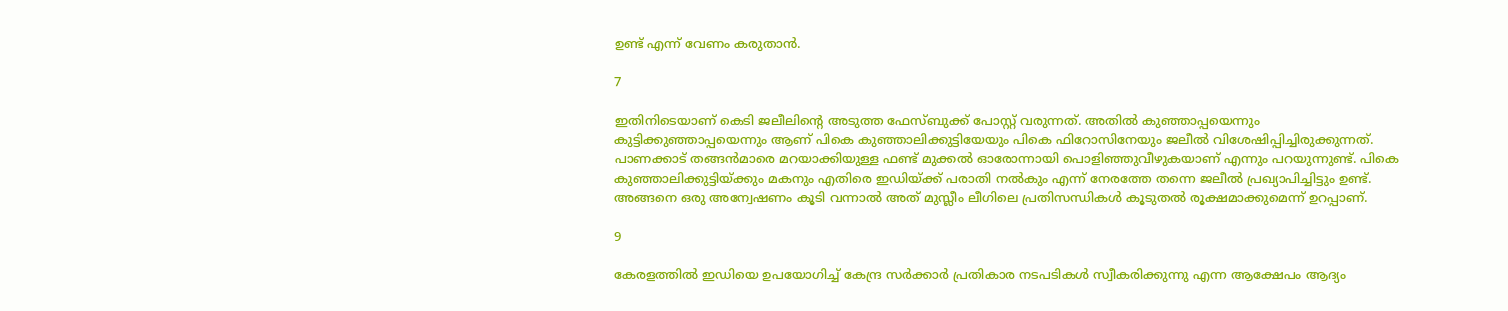ഉണ്ട് എന്ന് വേണം കരുതാന്‍.

7

ഇതിനിടെയാണ് കെടി ജലീലിന്റെ അടുത്ത ഫേസ്ബുക്ക് പോസ്റ്റ് വരുന്നത്. അതില്‍ കുഞ്ഞാപ്പയെന്നും കുട്ടിക്കുഞ്ഞാപ്പയെന്നും ആണ് പികെ കുഞ്ഞാലിക്കുട്ടിയേയും പികെ ഫിറോസിനേയും ജലീല്‍ വിശേഷിപ്പിച്ചിരുക്കുന്നത്. പാണക്കാട് തങ്ങന്‍മാരെ മറയാക്കിയുള്ള ഫണ്ട് മുക്കല്‍ ഓരോന്നായി പൊളിഞ്ഞുവീഴുകയാണ് എന്നും പറയുന്നുണ്ട്. പികെ കുഞ്ഞാലിക്കുട്ടിയ്ക്കും മകനും എതിരെ ഇഡിയ്ക്ക് പരാതി നല്‍കും എന്ന് നേരത്തേ തന്നെ ജലീല്‍ പ്രഖ്യാപിച്ചിട്ടും ഉണ്ട്. അങ്ങനെ ഒരു അന്വേഷണം കൂടി വന്നാല്‍ അത് മുസ്ലീം ലീഗിലെ പ്രതിസന്ധികള്‍ കൂടുതല്‍ രൂക്ഷമാക്കുമെന്ന് ഉറപ്പാണ്.

9

കേരളത്തില്‍ ഇഡിയെ ഉപയോഗിച്ച് കേന്ദ്ര സര്‍ക്കാര്‍ പ്രതികാര നടപടികള്‍ സ്വീകരിക്കുന്നു എന്ന ആക്ഷേപം ആദ്യം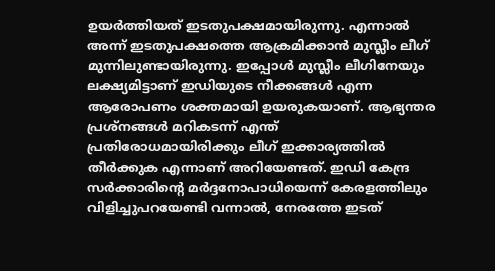ഉയര്‍ത്തിയത് ഇടതുപക്ഷമായിരുന്നു. എന്നാല്‍ അന്ന് ഇടതുപക്ഷത്തെ ആക്രമിക്കാന്‍ മുസ്ലീം ലീഗ് മുന്നിലുണ്ടായിരുന്നു. ഇപ്പോള്‍ മുസ്ലീം ലീഗിനേയും ലക്ഷ്യമിട്ടാണ് ഇഡിയുടെ നീക്കങ്ങള്‍ എന്ന ആരോപണം ശക്തമായി ഉയരുകയാണ്. ആഭ്യന്തര പ്രശ്‌നങ്ങള്‍ മറികടന്ന് എന്ത് പ്രതിരോധമായിരിക്കും ലീഗ് ഇക്കാര്യത്തില്‍ തീര്‍ക്കുക എന്നാണ് അറിയേണ്ടത്. ഇഡി കേന്ദ്ര സര്‍ക്കാരിന്റെ മര്‍ദ്ദനോപാധിയെന്ന് കേരളത്തിലും വിളിച്ചുപറയേണ്ടി വന്നാല്‍, നേരത്തേ ഇടത്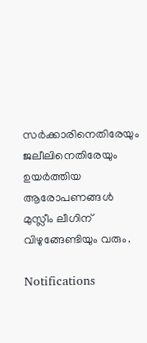സര്‍ക്കാരിനെതിരേയും ജലീലിനെതിരേയും ഉയര്‍ത്തിയ ആരോപണങ്ങള്‍ മുസ്ലീം ലീഗിന് വിഴുങ്ങേണ്ടിയും വരും.

Notifications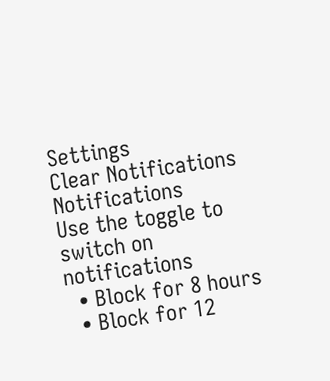Settings
Clear Notifications
Notifications
Use the toggle to switch on notifications
  • Block for 8 hours
  • Block for 12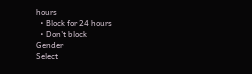hours
  • Block for 24 hours
  • Don't block
Gender
Select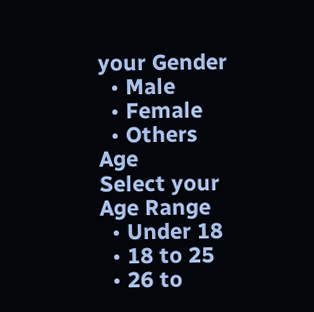your Gender
  • Male
  • Female
  • Others
Age
Select your Age Range
  • Under 18
  • 18 to 25
  • 26 to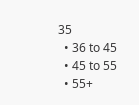35
  • 36 to 45
  • 45 to 55
  • 55+